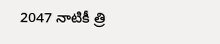2047 నాటికీ త్రి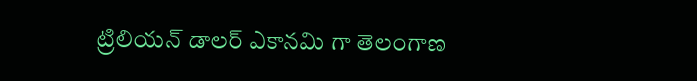ట్రిలియన్ డాలర్ ఎకానమి గా తెలంగాణ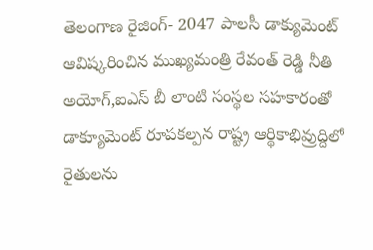తెలంగాణ రైజింగ్- 2047 పాలసీ డాక్యుమెంట్ ఆవిష్కరించిన ముఖ్యమంత్రి రేవంత్ రెడ్డి నీతి అయోగ్,ఐఎస్ బీ లాంటి సంస్థల సహకారంతో డాక్యూమెంట్ రూపకల్పన రాష్ట్ర ఆర్థికాభివ్రుద్దిలో రైతులను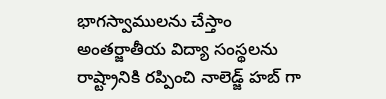భాగస్వాములను చేస్తాం అంతర్జాతీయ విద్యా సంస్థలను రాష్ట్రానికి రప్పించి నాలెడ్జ్ హబ్ గా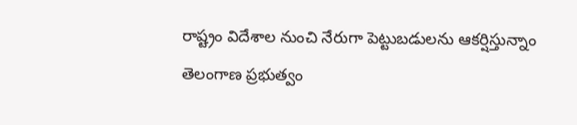రాష్ట్రం విదేశాల నుంచి నేరుగా పెట్టుబడులను ఆకర్షిస్తున్నాం తెలంగాణ ప్రభుత్వం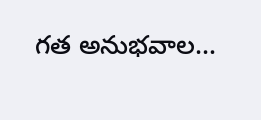గత అనుభవాల…